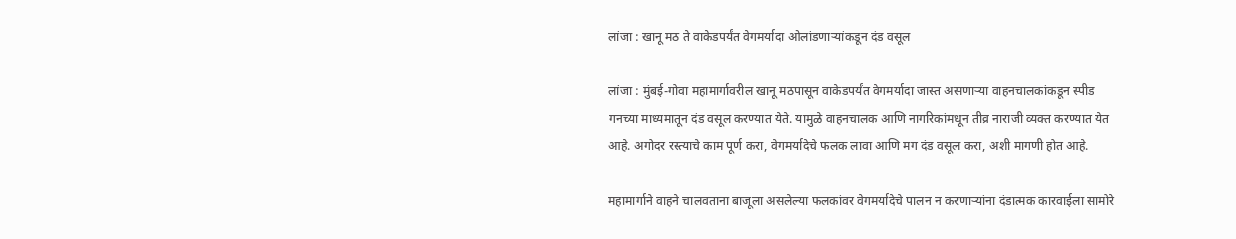लांजा : खानू मठ ते वाकेडपर्यंत वेगमर्यादा ओलांडणाऱ्यांकडून दंड वसूल

लांजा : मुंबई-गोवा महामार्गावरील खानू मठपासून वाकेडपर्यंत वेगमर्यादा जास्त असणाऱ्या वाहनचालकांकडून स्पीड गनच्या माध्यमातून दंड वसूल करण्यात येते. यामुळे वाहनचालक आणि नागरिकांमधून तीव्र नाराजी व्यक्त करण्यात येत आहे. अगोदर रस्त्याचे काम पूर्ण करा, वेगमर्यादेचे फलक लावा आणि मग दंड वसूल करा, अशी मागणी होत आहे.

महामार्गाने वाहने चालवताना बाजूला असलेल्या फलकांवर वेगमर्यादेचे पालन न करणाऱ्यांना दंडात्मक कारवाईला सामोरे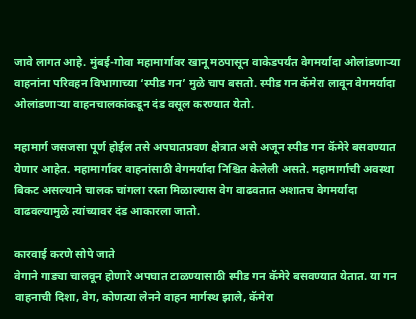जावे लागत आहे. मुंबई-गोवा महामार्गावर खानू मठपासून वाकेडपर्यंत वेगमर्यादा ओलांडणाऱ्या वाहनांना परिवहन विभागाच्या ‘स्पीड गन’ मुळे चाप बसतो. स्पीड गन कॅमेरा लावून वेगमर्यादा ओलांडणाऱ्या वाहनचालकांकडून दंड वसूल करण्यात येतो.

महामार्ग जसजसा पूर्ण होईल तसे अपघातप्रवण क्षेत्रात असे अजून स्पीड गन कॅमेरे बसवण्यात येणार आहेत. महामार्गावर वाहनांसाठी वेगमर्यादा निश्चित केलेली असते. महामार्गाची अवस्था बिकट असल्याने चालक चांगला रस्ता मिळाल्यास वेग वाढवतात अशातच वेगमर्यादा वाढवल्यामुळे त्यांच्यावर दंड आकारला जातो.

कारवाई करणे सोपे जाते
वेगाने गाड्या चालवून होणारे अपघात टाळण्यासाठी स्पीड गन कॅमेरे बसवण्यात येतात. या गन वाहनाची दिशा, वेग, कोणत्या लेनने वाहन मार्गस्थ झाले, कॅमेरा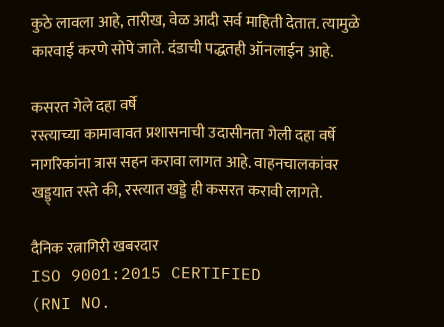कुठे लावला आहे, तारीख, वेळ आदी सर्व माहिती देतात. त्यामुळे कारवाई करणे सोपे जाते. दंडाची पद्धतही ऑनलाईन आहे.

कसरत गेले दहा वर्षे
रस्त्याच्या कामावावत प्रशासनाची उदासीनता गेली दहा वर्षे नागरिकांना त्रास सहन करावा लागत आहे. वाहनचालकांवर खड्ड्यात रस्ते की, रस्त्यात खड्डे ही कसरत करावी लागते.

दैनिक रत्नागिरी खबरदार
ISO 9001:2015 CERTIFIED
(RNI NO.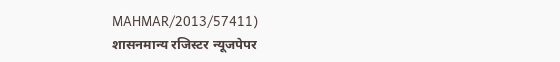MAHMAR/2013/57411)
शासनमान्य रजिस्टर न्यूजपेपर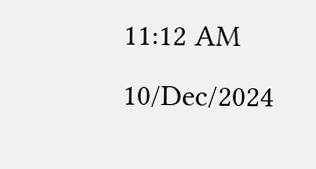11:12 AM 10/Dec/2024